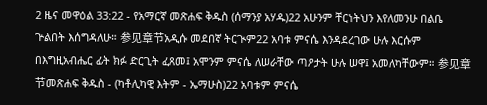2 ዜና መዋዕል 33:22 - የአማርኛ መጽሐፍ ቅዱስ (ሰማንያ አሃዱ)22 አሁንም ቸርነትህን እየለመንሁ በልቤ ጕልበት እሰግዳለሁ። 参见章节አዲሱ መደበኛ ትርጒም22 አባቱ ምናሴ እንዳደረገው ሁሉ እርሱም በእግዚአብሔር ፊት ክፉ ድርጊት ፈጸመ፤ አሞንም ምናሴ ለሠራቸው ጣዖታት ሁሉ ሠዋ፤ አመለካቸውም። 参见章节መጽሐፍ ቅዱስ - (ካቶሊካዊ እትም - ኤማሁስ)22 አባቱም ምናሴ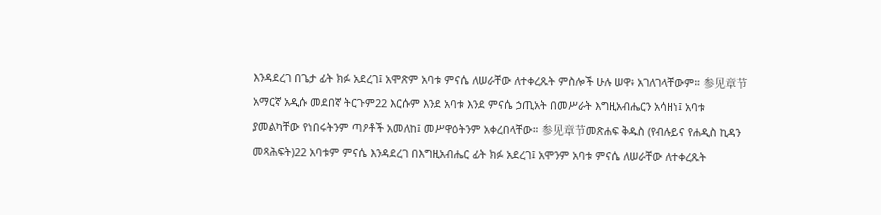እንዳደረገ በጌታ ፊት ክፉ አደረገ፤ አሞጽም አባቱ ምናሴ ለሠራቸው ለተቀረጹት ምስሎች ሁሉ ሠዋ፥ አገለገላቸውም። 参见章节አማርኛ አዲሱ መደበኛ ትርጉም22 እርሱም እንደ አባቱ እንደ ምናሴ ኃጢአት በመሥራት እግዚአብሔርን አሳዘነ፤ አባቱ ያመልካቸው የነበሩትንም ጣዖቶች አመለከ፤ መሥዋዕትንም አቀረበላቸው። 参见章节መጽሐፍ ቅዱስ (የብሉይና የሐዲስ ኪዳን መጻሕፍት)22 አባቱም ምናሴ እንዳደረገ በእግዚአብሔር ፊት ክፉ አደረገ፤ አሞንም አባቱ ምናሴ ለሠራቸው ለተቀረጹት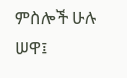ምስሎች ሁሉ ሠዋ፤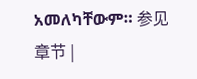አመለካቸውም። 参见章节 |